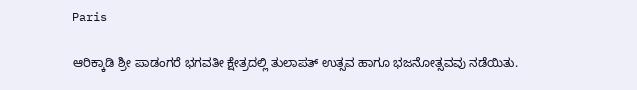Paris

ಆರಿಕ್ಕಾಡಿ ಶ್ರೀ ಪಾಡಂಗರೆ ಭಗವತೀ ಕ್ಷೇತ್ರದಲ್ಲಿ ತುಲಾಪತ್ ಉತ್ಸವ ಹಾಗೂ ಭಜನೋತ್ಸವವು ನಡೆಯಿತು.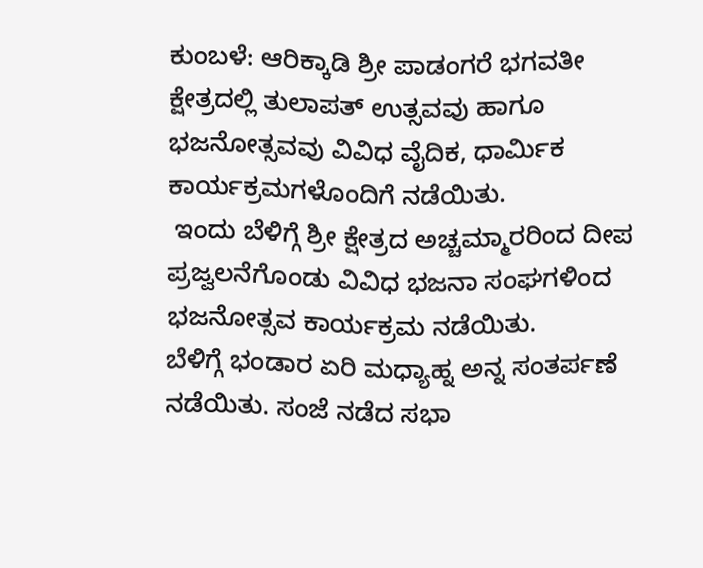ಕುಂಬಳೆ: ಆರಿಕ್ಕಾಡಿ ಶ್ರೀ ಪಾಡಂಗರೆ ಭಗವತೀ ಕ್ಷೇತ್ರದಲ್ಲಿ ತುಲಾಪತ್ ಉತ್ಸವವು ಹಾಗೂ ಭಜನೋತ್ಸವವು ವಿವಿಧ ವೈದಿಕ, ಧಾರ್ಮಿಕ ಕಾರ್ಯಕ್ರಮಗಳೊಂದಿಗೆ ನಡೆಯಿತು.
 ಇಂದು ಬೆಳಿಗ್ಗೆ ಶ್ರೀ ಕ್ಷೇತ್ರದ ಅಚ್ಚಮ್ಮಾರರಿಂದ ದೀಪ ಪ್ರಜ್ವಲನೆಗೊಂಡು ವಿವಿಧ ಭಜನಾ ಸಂಘಗಳಿಂದ ಭಜನೋತ್ಸವ ಕಾರ್ಯಕ್ರಮ ನಡೆಯಿತು.
ಬೆಳಿಗ್ಗೆ ಭಂಡಾರ ಏರಿ ಮಧ್ಯಾಹ್ನ ಅನ್ನ ಸಂತರ್ಪಣೆ ನಡೆಯಿತು. ಸಂಜೆ ನಡೆದ ಸಭಾ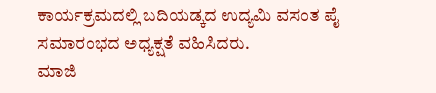ಕಾರ್ಯಕ್ರಮದಲ್ಲಿ ಬದಿಯಡ್ಕದ ಉದ್ಯಮಿ ವಸಂತ ಪೈ ಸಮಾರಂಭದ ಅಧ್ಯಕ್ಷತೆ ವಹಿಸಿದರು.
ಮಾಜಿ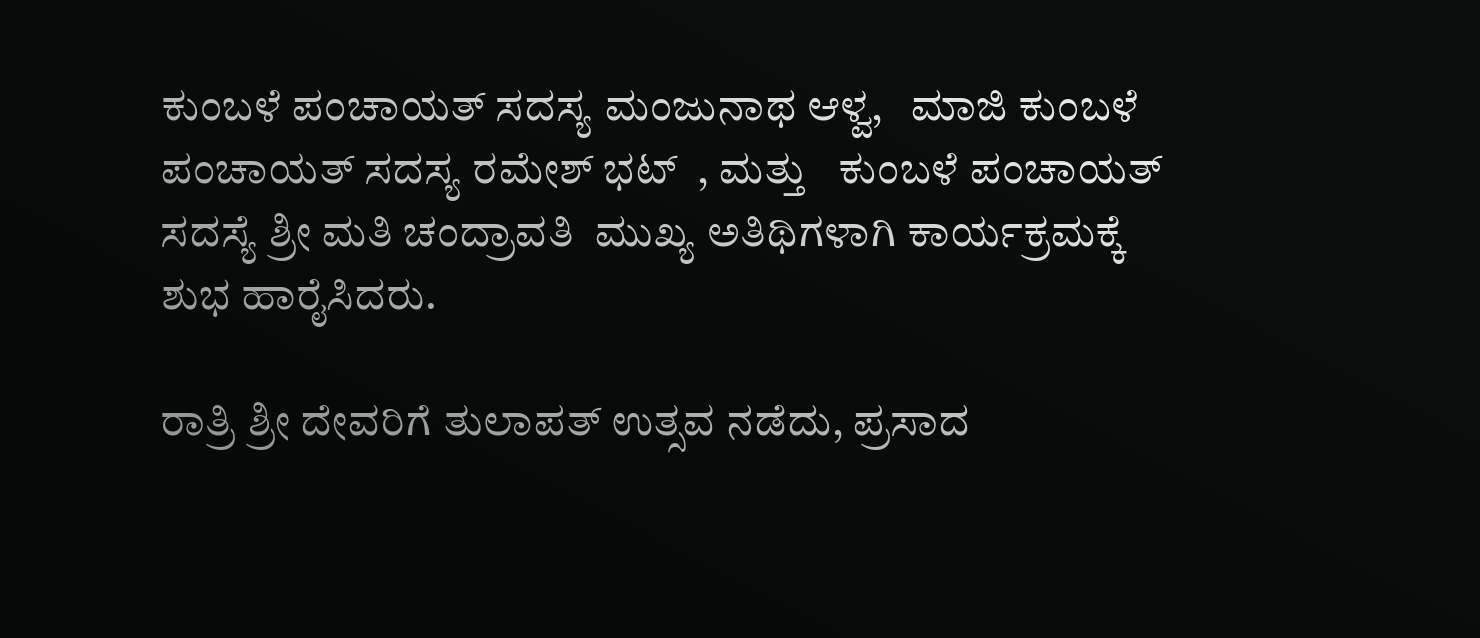ಕುಂಬಳೆ ಪಂಚಾಯತ್ ಸದಸ್ಯ ಮಂಜುನಾಥ ಆಳ್ವ,   ಮಾಜಿ ಕುಂಬಳೆ ಪಂಚಾಯತ್ ಸದಸ್ಯ ರಮೇಶ್ ಭಟ್  , ಮತ್ತು   ಕುಂಬಳೆ ಪಂಚಾಯತ್ ಸದಸ್ಯೆ ಶ್ರೀ ಮತಿ ಚಂದ್ರಾವತಿ  ಮುಖ್ಯ ಅತಿಥಿಗಳಾಗಿ ಕಾರ್ಯಕ್ರಮಕ್ಕೆ ಶುಭ ಹಾರೈಸಿದರು.

ರಾತ್ರಿ ಶ್ರೀ ದೇವರಿಗೆ ತುಲಾಪತ್ ಉತ್ಸವ ನಡೆದು, ಪ್ರಸಾದ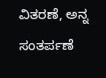ವಿತರಣೆ, ಅನ್ನ ಸಂತರ್ಪಣೆ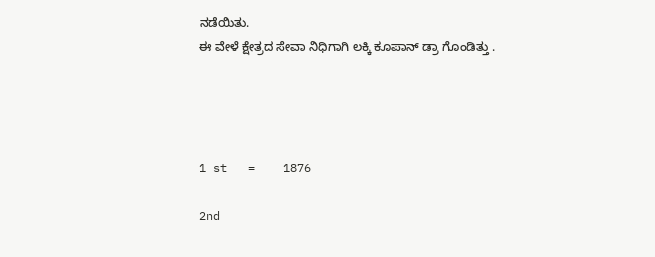ನಡೆಯಿತು.
ಈ ವೇಳೆ ಕ್ಷೇತ್ರದ ಸೇವಾ ನಿಧಿಗಾಗಿ ಲಕ್ಕಿ ಕೂಪಾನ್ ಡ್ರಾ ಗೊಂಡಿತ್ತು .




1 st   =    1876

2nd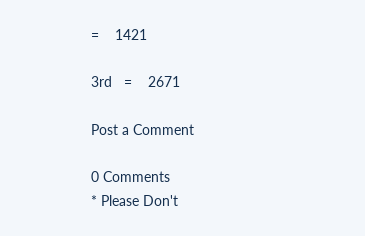=    1421

3rd   =    2671

Post a Comment

0 Comments
* Please Don't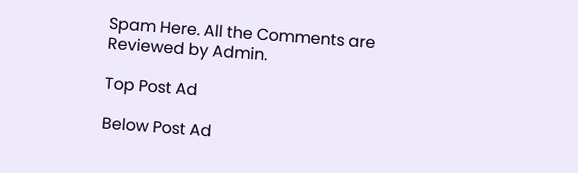Spam Here. All the Comments are Reviewed by Admin.

Top Post Ad

Below Post Ad